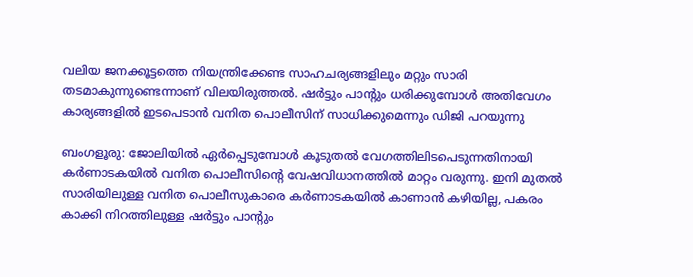വലിയ ജനക്കൂട്ടത്തെ നിയന്ത്രിക്കേണ്ട സാഹചര്യങ്ങളിലും മറ്റും സാരി തടമാകുന്നുണ്ടെന്നാണ് വിലയിരുത്തല്‍. ഷര്‍ട്ടും പാന്‍റും ധരിക്കുമ്പോള്‍ അതിവേഗം കാര്യങ്ങളില്‍ ഇടപെടാന്‍ വനിത പൊലീസിന് സാധിക്കുമെന്നും ഡിജി പറയുന്നു

ബംഗളൂരു: ജോലിയില്‍ ഏര്‍പ്പെടുമ്പോള്‍ കൂടുതല്‍ വേഗത്തിലിടപെടുന്നതിനായി കര്‍ണാടകയില്‍ വനിത പൊലീസിന്‍റെ വേഷവിധാനത്തില്‍ മാറ്റം വരുന്നു. ഇനി മുതല്‍ സാരിയിലുള്ള വനിത പൊലീസുകാരെ കര്‍ണാടകയില്‍ കാണാന്‍ കഴിയില്ല, പകരം കാക്കി നിറത്തിലുള്ള ഷര്‍ട്ടും പാന്‍റും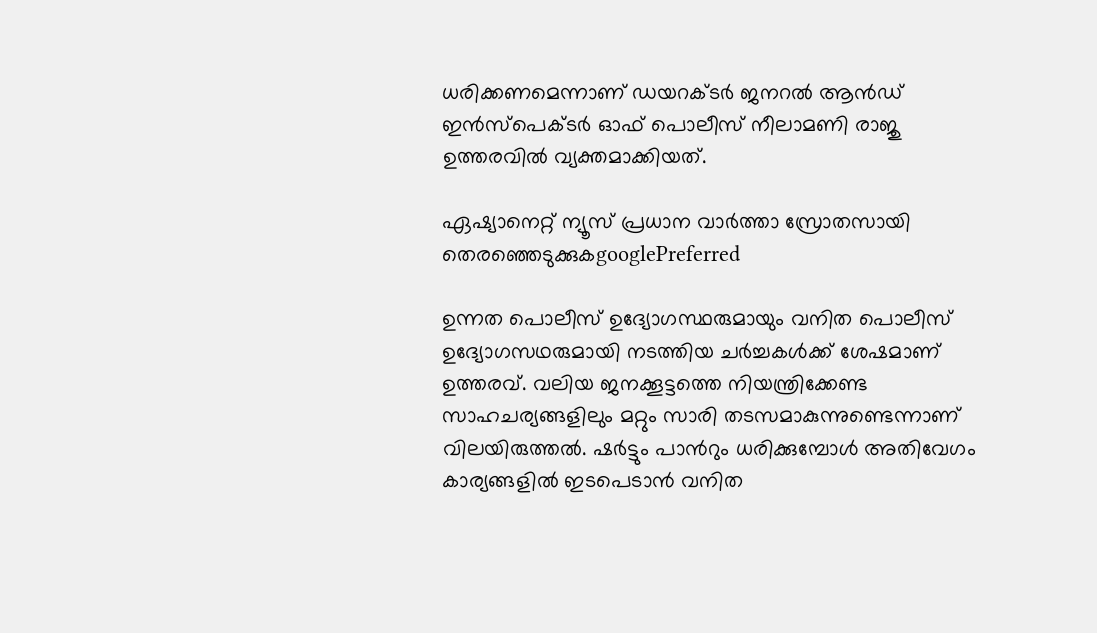ധരിക്കണമെന്നാണ് ഡയറക്ടര്‍ ജനറല്‍ ആന്‍ഡ് ഇന്‍സ്പെക്ടര്‍ ഓഫ് പൊലീസ് നീലാമണി രാജു ഉത്തരവില്‍ വ്യക്തമാക്കിയത്.

ഏഷ്യാനെറ്റ് ന്യൂസ് പ്രധാന വാർത്താ സ്രോതസായി തെരഞ്ഞെടുക്കുകgooglePreferred

ഉന്നത പൊലീസ് ഉദ്യോഗസ്ഥരുമായും വനിത പൊലീസ് ഉദ്യോഗസഥരുമായി നടത്തിയ ചര്‍ച്ചകള്‍ക്ക് ശേഷമാണ് ഉത്തരവ്. വലിയ ജനക്കൂട്ടത്തെ നിയന്ത്രിക്കേണ്ട സാഹചര്യങ്ങളിലും മറ്റും സാരി തടസമാകുന്നുണ്ടെന്നാണ് വിലയിരുത്തല്‍. ഷര്‍ട്ടും പാന്‍റും ധരിക്കുമ്പോള്‍ അതിവേഗം കാര്യങ്ങളില്‍ ഇടപെടാന്‍ വനിത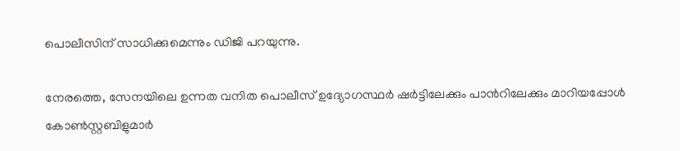പൊലീസിന് സാധിക്കുമെന്നും ഡിജി പറയുന്നു.

നേരത്തെ, സേനയിലെ ഉന്നത വനിത പൊലീസ് ഉദ്യോഗസ്ഥര്‍ ഷര്‍ട്ടിലേക്കും പാന്‍റിലേക്കും മാറിയപ്പോള്‍ കോണ്‍സ്റ്റബിളുമാര്‍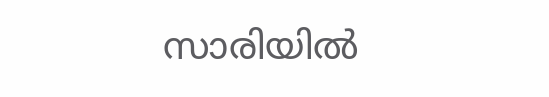സാരിയില്‍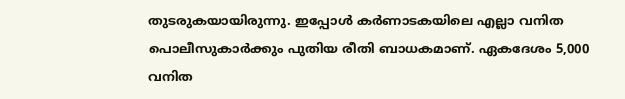തുടരുകയായിരുന്നു. ഇപ്പോള്‍ കര്‍ണാടകയിലെ എല്ലാ വനിത പൊലീസുകാര്‍ക്കും പുതിയ രീതി ബാധകമാണ്. ഏകദേശം 5,000 വനിത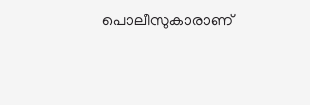പൊലീസുകാരാണ്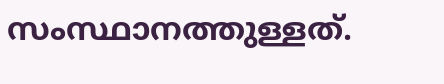സംസ്ഥാനത്തുള്ളത്.